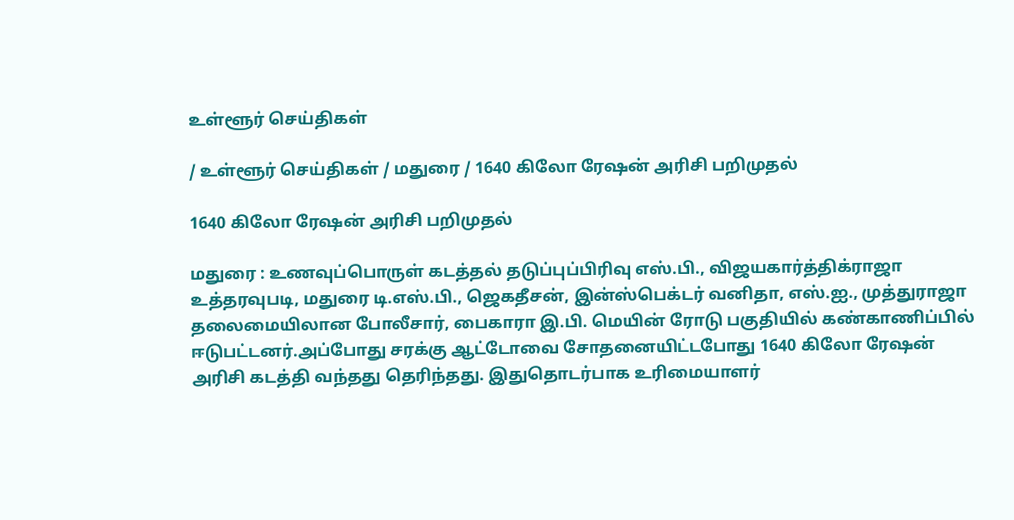உள்ளூர் செய்திகள்

/ உள்ளூர் செய்திகள் / மதுரை / 1640 கிலோ ரேஷன் அரிசி பறிமுதல்

1640 கிலோ ரேஷன் அரிசி பறிமுதல்

மதுரை : உணவுப்பொருள் கடத்தல் தடுப்புப்பிரிவு எஸ்.பி., விஜயகார்த்திக்ராஜா உத்தரவுபடி, மதுரை டி.எஸ்.பி., ஜெகதீசன், இன்ஸ்பெக்டர் வனிதா, எஸ்.ஐ., முத்துராஜா தலைமையிலான போலீசார், பைகாரா இ.பி. மெயின் ரோடு பகுதியில் கண்காணிப்பில் ஈடுபட்டனர்.அப்போது சரக்கு ஆட்டோவை சோதனையிட்டபோது 1640 கிலோ ரேஷன் அரிசி கடத்தி வந்தது தெரிந்தது. இதுதொடர்பாக உரிமையாளர்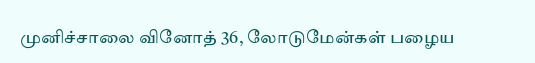முனிச்சாலை வினோத் 36, லோடுமேன்கள் பழைய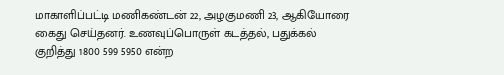மாகாளிப்பட்டி மணிகண்டன் 22, அழகுமணி 23, ஆகியோரை கைது செய்தனர். உணவுப்பொருள் கடத்தல், பதுக்கல் குறித்து 1800 599 5950 என்ற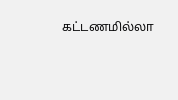கட்டணமில்லா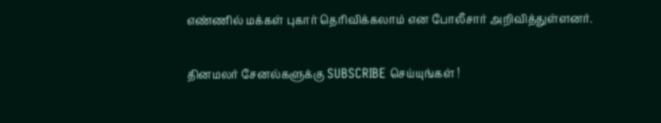எண்ணில் மக்கள் புகார் தெரிவிக்கலாம் என போலீசார் அறிவித்துள்ளனர்.


தினமலர் சேனல்களுக்கு SUBSCRIBE செய்யுங்கள் !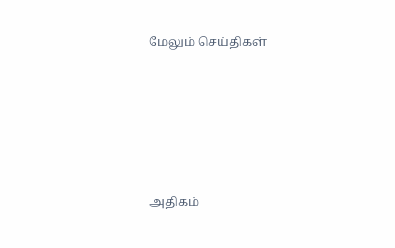மேலும் செய்திகள்









அதிகம்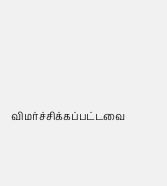விமர்ச்சிக்கப்பட்டவை